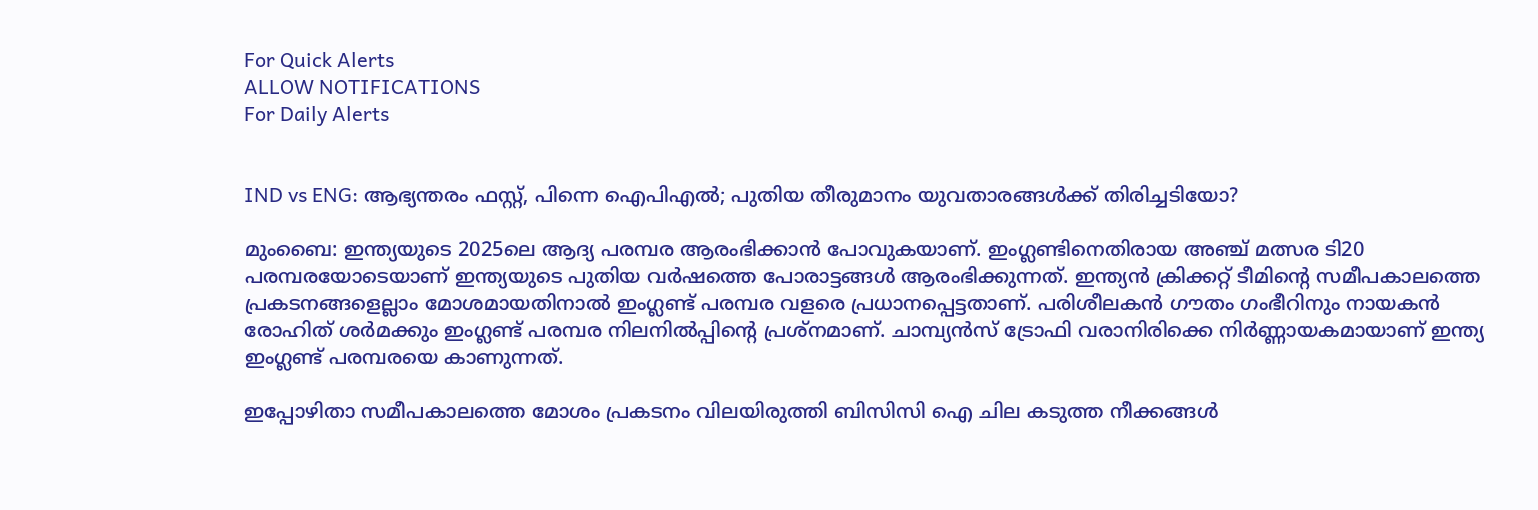For Quick Alerts
ALLOW NOTIFICATIONS
For Daily Alerts


IND vs ENG: ആഭ്യന്തരം ഫസ്റ്റ്, പിന്നെ ഐപിഎല്‍; പുതിയ തീരുമാനം യുവതാരങ്ങള്‍ക്ക് തിരിച്ചടിയോ?

മുംബൈ: ഇന്ത്യയുടെ 2025ലെ ആദ്യ പരമ്പര ആരംഭിക്കാന്‍ പോവുകയാണ്. ഇംഗ്ലണ്ടിനെതിരായ അഞ്ച് മത്സര ടി20 പരമ്പരയോടെയാണ് ഇന്ത്യയുടെ പുതിയ വര്‍ഷത്തെ പോരാട്ടങ്ങള്‍ ആരംഭിക്കുന്നത്. ഇന്ത്യന്‍ ക്രിക്കറ്റ് ടീമിന്റെ സമീപകാലത്തെ പ്രകടനങ്ങളെല്ലാം മോശമായതിനാല്‍ ഇംഗ്ലണ്ട് പരമ്പര വളരെ പ്രധാനപ്പെട്ടതാണ്. പരിശീലകന്‍ ഗൗതം ഗംഭീറിനും നായകന്‍ രോഹിത് ശര്‍മക്കും ഇംഗ്ലണ്ട് പരമ്പര നിലനില്‍പ്പിന്റെ പ്രശ്‌നമാണ്. ചാമ്പ്യന്‍സ് ട്രോഫി വരാനിരിക്കെ നിര്‍ണ്ണായകമായാണ് ഇന്ത്യ ഇംഗ്ലണ്ട് പരമ്പരയെ കാണുന്നത്.

ഇപ്പോഴിതാ സമീപകാലത്തെ മോശം പ്രകടനം വിലയിരുത്തി ബിസിസി ഐ ചില കടുത്ത നീക്കങ്ങള്‍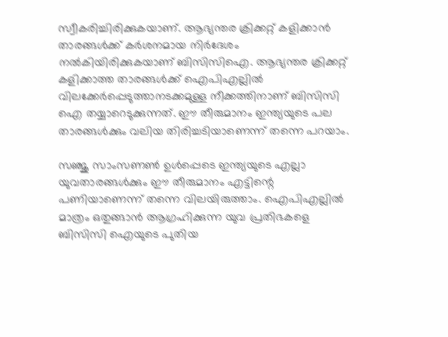സ്വീകരിച്ചിരിക്കുകയാണ്. ആഭ്യന്തര ക്രിക്കറ്റ് കളിക്കാന്‍ താരങ്ങള്‍ക്ക് കര്‍ശനമായ നിര്‍ദേശം നല്‍കിയിരിക്കുകയാണ് ബിസിസിഐ. ആഭ്യന്തര ക്രിക്കറ്റ് കളിക്കാത്ത താരങ്ങള്‍ക്ക് ഐപിഎല്ലില്‍ വിലക്കേര്‍പ്പെടുത്താനടക്കമുള്ള നീക്കത്തിനാണ് ബിസിസി ഐ തയ്യാറെടുക്കുന്നത്. ഈ തീരുമാനം ഇന്ത്യയുടെ പല താരങ്ങള്‍ക്കും വലിയ തിരിച്ചടിയാണെന്ന് തന്നെ പറയാം.

സഞ്ജു സാംസണണ്‍ ഉള്‍പ്പെടെ ഇന്ത്യയുടെ എല്ലാ യുവതാരങ്ങള്‍ക്കും ഈ തീരുമാനം എട്ടിന്റെ പണിയാണെന്ന് തന്നെ വിലയിരുത്താം. ഐപിഎല്ലില്‍ മാത്രം ഒതുങ്ങാന്‍ ആഗ്രഹിക്കുന്ന യുവ പ്രതിഭകളെ ബിസിസി ഐയുടെ പുതിയ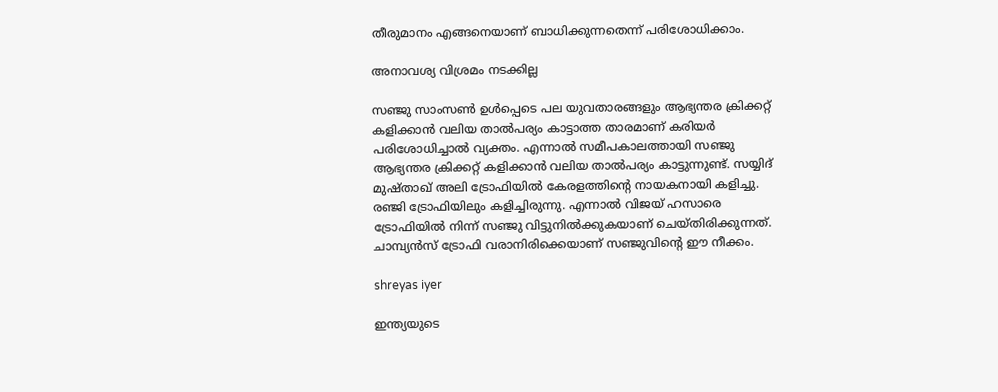തീരുമാനം എങ്ങനെയാണ് ബാധിക്കുന്നതെന്ന് പരിശോധിക്കാം.

അനാവശ്യ വിശ്രമം നടക്കില്ല

സഞ്ജു സാംസണ്‍ ഉള്‍പ്പെടെ പല യുവതാരങ്ങളും ആഭ്യന്തര ക്രിക്കറ്റ് കളിക്കാന്‍ വലിയ താല്‍പര്യം കാട്ടാത്ത താരമാണ് കരിയര്‍ പരിശോധിച്ചാല്‍ വ്യക്തം. എന്നാല്‍ സമീപകാലത്തായി സഞ്ജു ആഭ്യന്തര ക്രിക്കറ്റ് കളിക്കാന്‍ വലിയ താല്‍പര്യം കാട്ടുന്നുണ്ട്. സയ്യിദ് മുഷ്താഖ് അലി ട്രോഫിയില്‍ കേരളത്തിന്റെ നായകനായി കളിച്ചു. രഞ്ജി ട്രോഫിയിലും കളിച്ചിരുന്നു. എന്നാല്‍ വിജയ് ഹസാരെ ട്രോഫിയില്‍ നിന്ന് സഞ്ജു വിട്ടുനില്‍ക്കുകയാണ് ചെയ്തിരിക്കുന്നത്. ചാമ്പ്യന്‍സ് ട്രോഫി വരാനിരിക്കെയാണ് സഞ്ജുവിന്റെ ഈ നീക്കം.

shreyas iyer

ഇന്ത്യയുടെ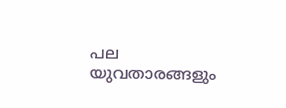പല യുവതാരങ്ങളും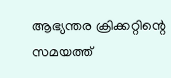ആഭ്യന്തര ക്രിക്കറ്റിന്റെ സമയത്ത്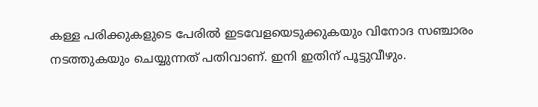കള്ള പരിക്കുകളുടെ പേരില്‍ ഇടവേളയെടുക്കുകയും വിനോദ സഞ്ചാരം നടത്തുകയും ചെയ്യുന്നത് പതിവാണ്. ഇനി ഇതിന് പൂട്ടുവീഴും.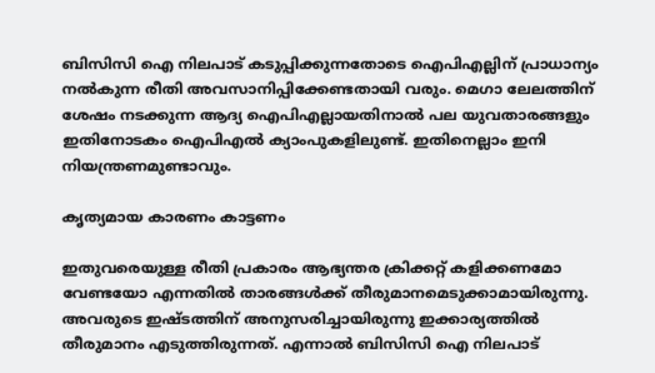ബിസിസി ഐ നിലപാട് കടുപ്പിക്കുന്നതോടെ ഐപിഎല്ലിന് പ്രാധാന്യം നല്‍കുന്ന രീതി അവസാനിപ്പിക്കേണ്ടതായി വരും. മെഗാ ലേലത്തിന് ശേഷം നടക്കുന്ന ആദ്യ ഐപിഎല്ലായതിനാല്‍ പല യുവതാരങ്ങളും ഇതിനോടകം ഐപിഎല്‍ ക്യാംപുകളിലുണ്ട്. ഇതിനെല്ലാം ഇനി നിയന്ത്രണമുണ്ടാവും.

കൃത്യമായ കാരണം കാട്ടണം

ഇതുവരെയുള്ള രീതി പ്രകാരം ആഭ്യന്തര ക്രിക്കറ്റ് കളിക്കണമോ വേണ്ടയോ എന്നതില്‍ താരങ്ങള്‍ക്ക് തീരുമാനമെടുക്കാമായിരുന്നു. അവരുടെ ഇഷ്ടത്തിന് അനുസരിച്ചായിരുന്നു ഇക്കാര്യത്തില്‍ തീരുമാനം എടുത്തിരുന്നത്. എന്നാല്‍ ബിസിസി ഐ നിലപാട്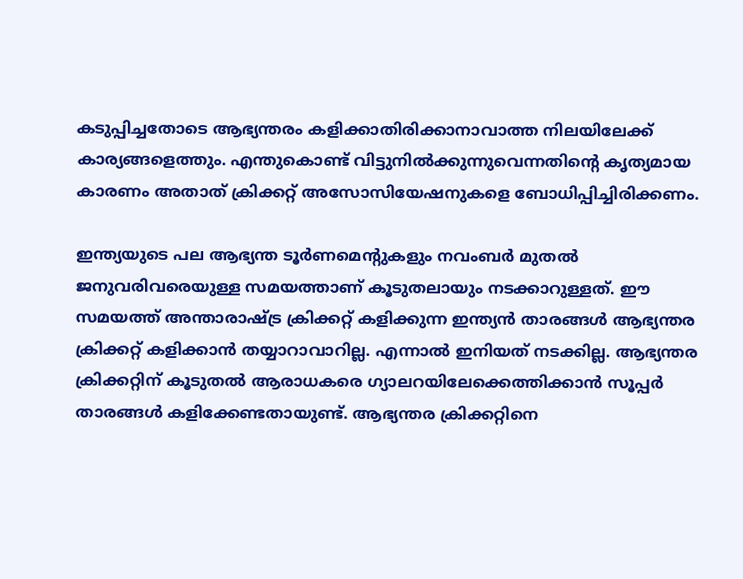കടുപ്പിച്ചതോടെ ആഭ്യന്തരം കളിക്കാതിരിക്കാനാവാത്ത നിലയിലേക്ക് കാര്യങ്ങളെത്തും. എന്തുകൊണ്ട് വിട്ടുനില്‍ക്കുന്നുവെന്നതിന്റെ കൃത്യമായ കാരണം അതാത് ക്രിക്കറ്റ് അസോസിയേഷനുകളെ ബോധിപ്പിച്ചിരിക്കണം.

ഇന്ത്യയുടെ പല ആഭ്യന്ത ടൂര്‍ണമെന്റുകളും നവംബര്‍ മുതല്‍ ജനുവരിവരെയുള്ള സമയത്താണ് കൂടുതലായും നടക്കാറുള്ളത്. ഈ സമയത്ത് അന്താരാഷ്ട്ര ക്രിക്കറ്റ് കളിക്കുന്ന ഇന്ത്യന്‍ താരങ്ങള്‍ ആഭ്യന്തര ക്രിക്കറ്റ് കളിക്കാന്‍ തയ്യാറാവാറില്ല. എന്നാല്‍ ഇനിയത് നടക്കില്ല. ആഭ്യന്തര ക്രിക്കറ്റിന് കൂടുതല്‍ ആരാധകരെ ഗ്യാലറയിലേക്കെത്തിക്കാന്‍ സൂപ്പര്‍ താരങ്ങള്‍ കളിക്കേണ്ടതായുണ്ട്. ആഭ്യന്തര ക്രിക്കറ്റിനെ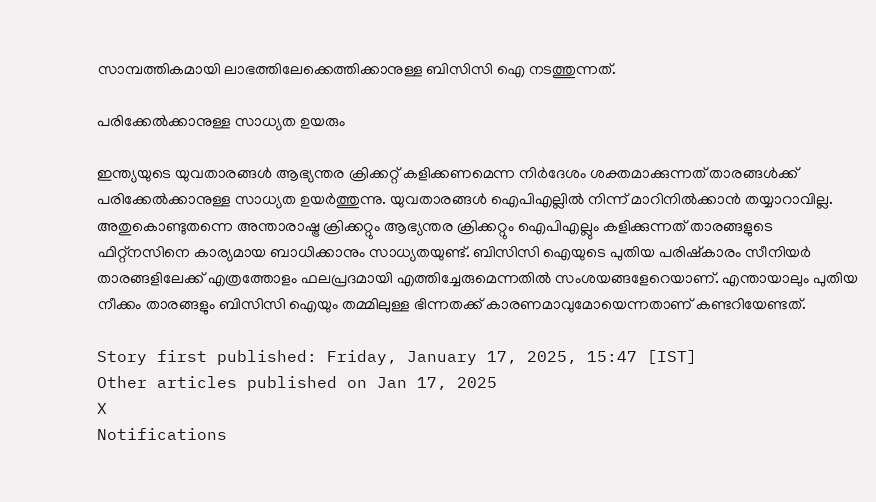സാമ്പത്തികമായി ലാഭത്തിലേക്കെത്തിക്കാനുള്ള ബിസിസി ഐ നടത്തുന്നത്.

പരിക്കേല്‍ക്കാനുള്ള സാധ്യത ഉയരും

ഇന്ത്യയുടെ യുവതാരങ്ങള്‍ ആഭ്യന്തര ക്രിക്കറ്റ് കളിക്കണമെന്ന നിര്‍ദേശം ശക്തമാക്കുന്നത് താരങ്ങള്‍ക്ക് പരിക്കേല്‍ക്കാനുള്ള സാധ്യത ഉയര്‍ത്തുന്നു. യുവതാരങ്ങള്‍ ഐപിഎല്ലില്‍ നിന്ന് മാറിനില്‍ക്കാന്‍ തയ്യാറാവില്ല. അതുകൊണ്ടുതന്നെ അന്താരാഷ്ട്ര ക്രിക്കറ്റും ആഭ്യന്തര ക്രിക്കറ്റും ഐപിഎല്ലും കളിക്കുന്നത് താരങ്ങളുടെ ഫിറ്റ്‌നസിനെ കാര്യമായ ബാധിക്കാനും സാധ്യതയുണ്ട്. ബിസിസി ഐയുടെ പുതിയ പരിഷ്‌കാരം സീനിയര്‍ താരങ്ങളിലേക്ക് എത്രത്തോളം ഫലപ്രദമായി എത്തിച്ചേരുമെന്നതില്‍ സംശയങ്ങളേറെയാണ്. എന്തായാലും പുതിയ നീക്കം താരങ്ങളും ബിസിസി ഐയും തമ്മിലുള്ള ഭിന്നതക്ക് കാരണമാവുമോയെന്നതാണ് കണ്ടറിയേണ്ടത്.

Story first published: Friday, January 17, 2025, 15:47 [IST]
Other articles published on Jan 17, 2025
X
Notifications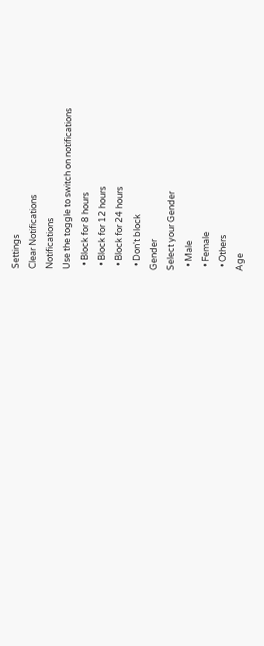Settings
Clear Notifications
Notifications
Use the toggle to switch on notifications
  • Block for 8 hours
  • Block for 12 hours
  • Block for 24 hours
  • Don't block
Gender
Select your Gender
  • Male
  • Female
  • Others
Age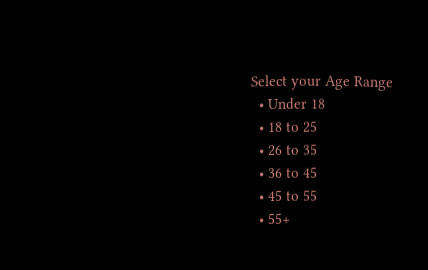Select your Age Range
  • Under 18
  • 18 to 25
  • 26 to 35
  • 36 to 45
  • 45 to 55
  • 55+